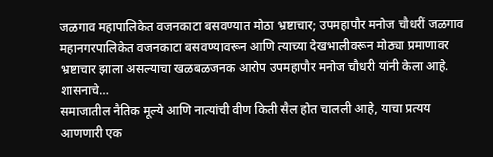जळगाव महापालिकेत वजनकाटा बसवण्यात मोठा भ्रष्टाचार; उपमहापौर मनोज चौधरीं जळगाव महानगरपालिकेत वजनकाटा बसवण्यावरून आणि त्याच्या देखभालीवरून मोठ्या प्रमाणावर भ्रष्टाचार झाला असल्याचा खळबळजनक आरोप उपमहापौर मनोज चौधरी यांनी केला आहे. शासनाचे…
समाजातील नैतिक मूल्ये आणि नात्यांची वीण किती सैल होत चालली आहे, याचा प्रत्यय आणणारी एक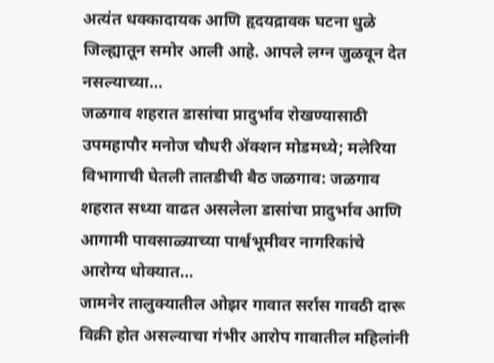अत्यंत धक्कादायक आणि हृदयद्रावक घटना धुळे जिल्ह्यातून समोर आली आहे. आपले लग्न जुळवून देत नसल्याच्या…
जळगाव शहरात डासांचा प्रादुर्भाव रोखण्यासाठी उपमहापौर मनोज चौधरी ॲक्शन मोडमध्ये; मलेरिया विभागाची घेतली तातडीची बैठ जळगाव: जळगाव शहरात सध्या वाढत असलेला डासांचा प्रादुर्भाव आणि आगामी पावसाळ्याच्या पार्श्वभूमीवर नागरिकांचे आरोग्य धोक्यात…
जामनेर तालुक्यातील ओझर गावात सर्रास गावठी दारू विक्री होत असल्याचा गंभीर आरोप गावातील महिलांनी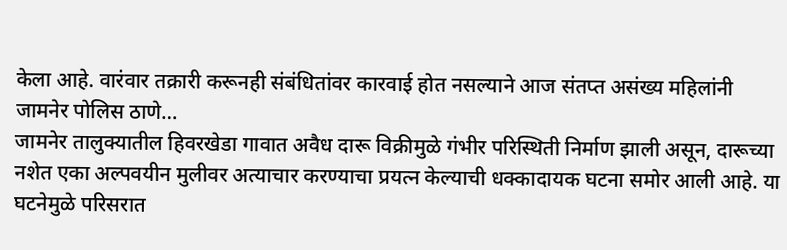केला आहे. वारंवार तक्रारी करूनही संबंधितांवर कारवाई होत नसल्याने आज संतप्त असंख्य महिलांनी जामनेर पोलिस ठाणे…
जामनेर तालुक्यातील हिवरखेडा गावात अवैध दारू विक्रीमुळे गंभीर परिस्थिती निर्माण झाली असून, दारूच्या नशेत एका अल्पवयीन मुलीवर अत्याचार करण्याचा प्रयत्न केल्याची धक्कादायक घटना समोर आली आहे. या घटनेमुळे परिसरात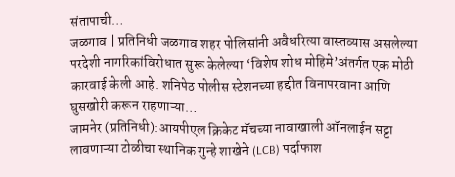संतापाची…
जळगाव | प्रतिनिधी जळगाव शहर पोलिसांनी अवैधरित्या वास्तव्यास असलेल्या परदेशी नागरिकांविरोधात सुरू केलेल्या ‘विशेष शोध मोहिमे’अंतर्गत एक मोठी कारवाई केली आहे. शनिपेठ पोलीस स्टेशनच्या हद्दीत विनापरवाना आणि घुसखोरी करून राहणाऱ्या…
जामनेर (प्रतिनिधी):आयपीएल क्रिकेट मॅचच्या नावाखाली ऑनलाईन सट्टा लावणाऱ्या टोळीचा स्थानिक गुन्हे शाखेने (LCB) पर्दाफाश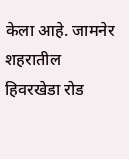केला आहे. जामनेर शहरातील हिवरखेडा रोड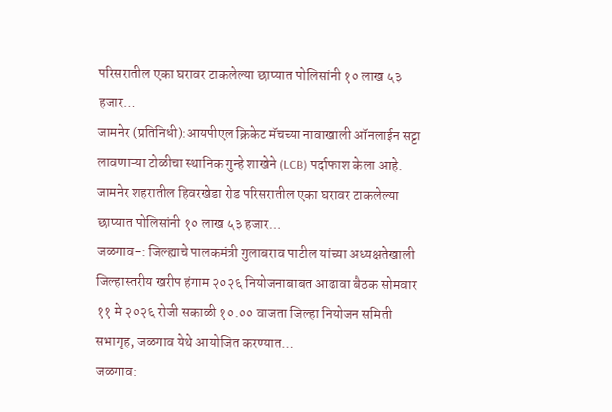परिसरातील एका घरावर टाकलेल्या छाप्यात पोलिसांनी १० लाख ५३ हजार…
जामनेर (प्रतिनिधी):आयपीएल क्रिकेट मॅचच्या नावाखाली ऑनलाईन सट्टा लावणाऱ्या टोळीचा स्थानिक गुन्हे शाखेने (LCB) पर्दाफाश केला आहे. जामनेर शहरातील हिवरखेडा रोड परिसरातील एका घरावर टाकलेल्या छाप्यात पोलिसांनी १० लाख ५३ हजार…
जळगाव-: जिल्ह्याचे पालकमंत्री गुलाबराव पाटील यांच्या अध्यक्षतेखाली जिल्हास्तरीय खरीप हंगाम २०२६ नियोजनाबाबत आढावा बैठक सोमवार ११ मे २०२६ रोजी सकाळी १०.०० वाजता जिल्हा नियोजन समिती सभागृह, जळगाव येथे आयोजित करण्यात…
जळगाव: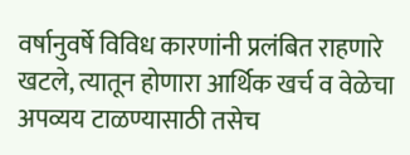वर्षानुवर्षे विविध कारणांनी प्रलंबित राहणारे खटले, त्यातून होणारा आर्थिक खर्च व वेळेचा अपव्यय टाळण्यासाठी तसेच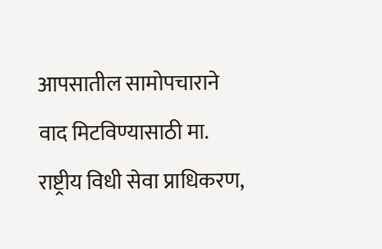आपसातील सामोपचाराने वाद मिटविण्यासाठी मा. राष्ट्रीय विधी सेवा प्राधिकरण,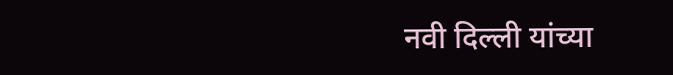नवी दिल्ली यांच्या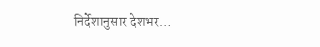निर्देशानुसार देशभर…